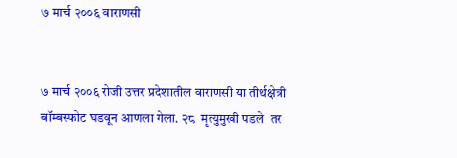७ मार्च २००६ वाराणसी


७ मार्च २००६ रोजी उत्तर प्रदेशातील वाराणसी या तीर्थक्षेत्री बॉम्बस्फोट घडवून आणला गेला. २८  मृत्युमुखी पडले  तर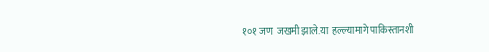१०१ जण  जखमी झाले.या  हल्ल्यामागे पाकिस्तानशी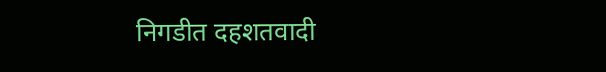निगडीत दहशतवादी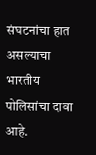संघटनांचा हात असल्याचा भारतीय पोलिसांचा दावा आहे.